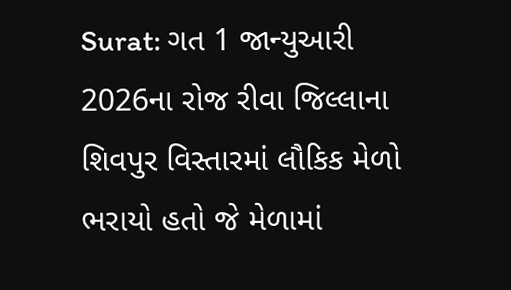Surat: ગત 1 જાન્યુઆરી 2026ના રોજ રીવા જિલ્લાના શિવપુર વિસ્તારમાં લૌકિક મેળો ભરાયો હતો જે મેળામાં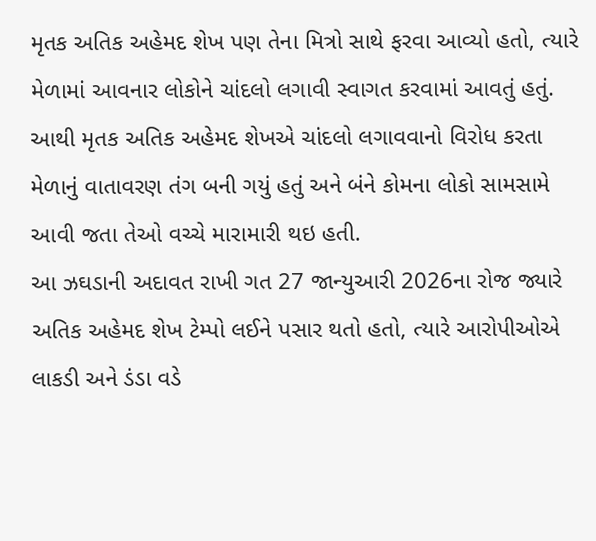મૃતક અતિક અહેમદ શેખ પણ તેના મિત્રો સાથે ફરવા આવ્યો હતો, ત્યારે મેળામાં આવનાર લોકોને ચાંદલો લગાવી સ્વાગત કરવામાં આવતું હતું.
આથી મૃતક અતિક અહેમદ શેખએ ચાંદલો લગાવવાનો વિરોધ કરતા મેળાનું વાતાવરણ તંગ બની ગયું હતું અને બંને કોમના લોકો સામસામે આવી જતા તેઓ વચ્ચે મારામારી થઇ હતી.
આ ઝઘડાની અદાવત રાખી ગત 27 જાન્યુઆરી 2026ના રોજ જ્યારે અતિક અહેમદ શેખ ટેમ્પો લઈને પસાર થતો હતો, ત્યારે આરોપીઓએ લાકડી અને ડંડા વડે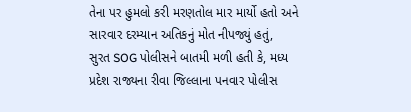તેના પર હુમલો કરી મરણતોલ માર માર્યો હતો અને સારવાર દરમ્યાન અતિકનું મોત નીપજ્યું હતું,
સુરત SOG પોલીસને બાતમી મળી હતી કે, મધ્ય પ્રદેશ રાજ્યના રીવા જિલ્લાના પનવાર પોલીસ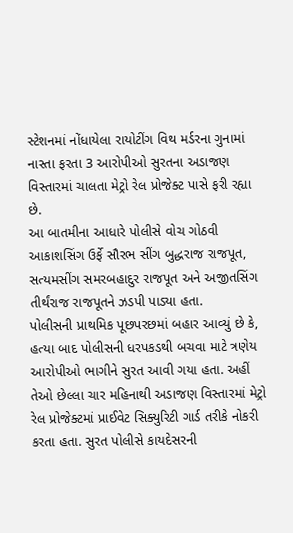સ્ટેશનમાં નોંધાયેલા રાયોટીંગ વિથ મર્ડરના ગુનામાં નાસ્તા ફરતા 3 આરોપીઓ સુરતના અડાજણ વિસ્તારમાં ચાલતા મેટ્રો રેલ પ્રોજેક્ટ પાસે ફરી રહ્યા છે.
આ બાતમીના આધારે પોલીસે વોચ ગોઠવી આકાશસિંગ ઉર્ફે સૌરભ સીંગ બુદ્ધરાજ રાજપૂત, સત્યમસીંગ સમરબહાદુર રાજપૂત અને અજીતસિંગ તીર્થંરાજ રાજપૂતને ઝડપી પાડ્યા હતા.
પોલીસની પ્રાથમિક પૂછપરછમાં બહાર આવ્યું છે કે, હત્યા બાદ પોલીસની ધરપકડથી બચવા માટે ત્રણેય આરોપીઓ ભાગીને સુરત આવી ગયા હતા. અહીં તેઓ છેલ્લા ચાર મહિનાથી અડાજણ વિસ્તારમાં મેટ્રો રેલ પ્રોજેક્ટમાં પ્રાઈવેટ સિક્યુરિટી ગાર્ડ તરીકે નોકરી કરતા હતા. સુરત પોલીસે કાયદેસરની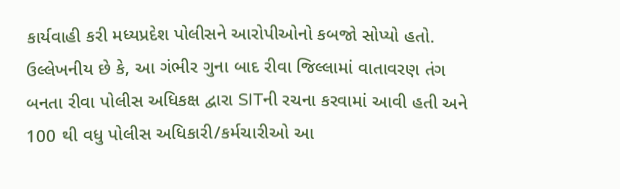કાર્યવાહી કરી મધ્યપ્રદેશ પોલીસને આરોપીઓનો કબજો સોપ્યો હતો.
ઉલ્લેખનીય છે કે, આ ગંભીર ગુના બાદ રીવા જિલ્લામાં વાતાવરણ તંગ બનતા રીવા પોલીસ અધિકક્ષ દ્વારા SITની રચના કરવામાં આવી હતી અને 100 થી વધુ પોલીસ અધિકારી/કર્મચારીઓ આ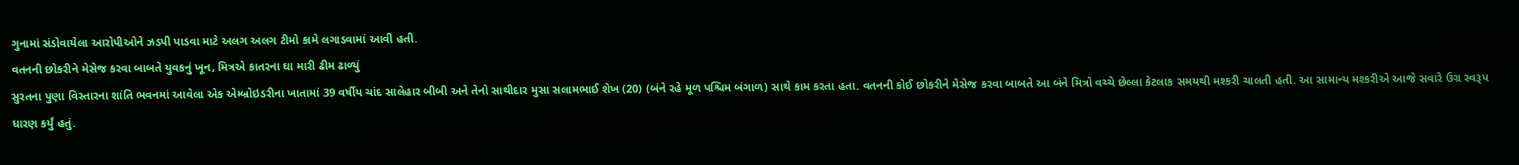ગુનામાં સંડોવાયેલા આરોપીઓને ઝડપી પાડવા માટે અલગ અલગ ટીમો કામે લગાડવામાં આવી હતી.
વતનની છોકરીને મેસેજ કરવા બાબતે યુવકનું ખૂન, મિત્રએ કાતરના ઘા મારી ઢીમ ઢાળ્યું
સુરતના પુણા વિસ્તારના શાંતિ ભવનમાં આવેલા એક એમ્બ્રોઇડરીના ખાતામાં 39 વર્ષીય ચાંદ સાલેહાર બીબી અને તેનો સાથીદાર મુસા સલામભાઈ શેખ (20) (બંને રહે મૂળ પશ્ચિમ બંગાળ) સાથે કામ કરતા હતા. વતનની કોઈ છોકરીને મેસેજ કરવા બાબતે આ બંને મિત્રો વચ્ચે છેલ્લા કેટલાક સમયથી મશ્કરી ચાલતી હતી. આ સામાન્ય મશ્કરીએ આજે સવારે ઉગ્ર સ્વરૂપ ધારણ કર્યું હતું.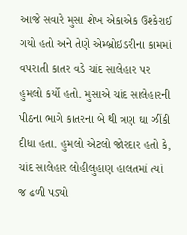આજે સવારે મુસા શેખ એકાએક ઉશ્કેરાઈ ગયો હતો અને તેણે એમ્બ્રોઇડરીના કામમાં વપરાતી કાતર વડે ચાંદ સાલેહાર પર હુમલો કર્યો હતો. મુસાએ ચાંદ સાલેહારની પીઠના ભાગે કાતરના બે થી ત્રણ ઘા ઝીંકી દીધા હતા. હુમલો એટલો જોરદાર હતો કે, ચાંદ સાલેહાર લોહીલુહાણ હાલતમાં ત્યાં જ ઢળી પડ્યો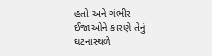હતો અને ગંભીર ઈજાઓને કારણે તેનું ઘટનાસ્થળે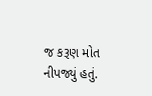જ કરૂણ મોત નીપજ્યું હતું.